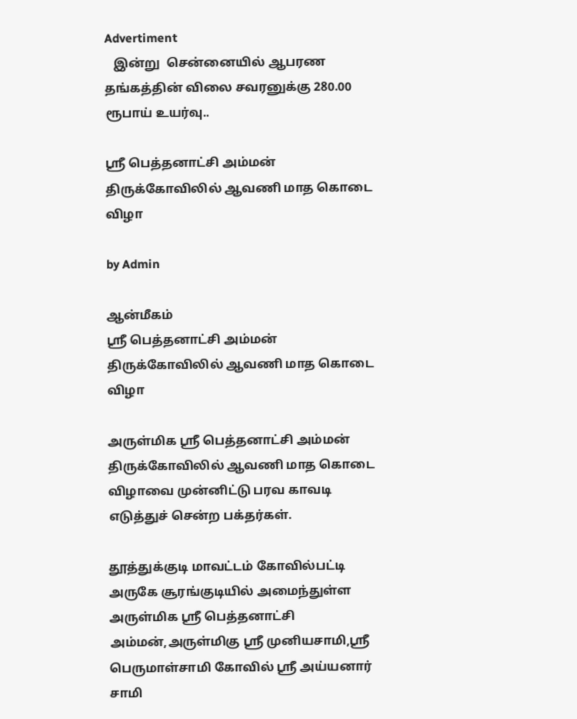Advertiment
   இன்று  சென்னையில் ஆபரண தங்கத்தின் விலை சவரனுக்கு 280.00 ரூபாய் உயர்வு..

ஸ்ரீ பெத்தனாட்சி அம்மன் திருக்கோவிலில் ஆவணி மாத கொடை விழா

by Admin

ஆன்மீகம்
ஸ்ரீ பெத்தனாட்சி அம்மன் திருக்கோவிலில் ஆவணி மாத கொடை விழா

அருள்மிக ஸ்ரீ பெத்தனாட்சி அம்மன் திருக்கோவிலில் ஆவணி மாத கொடை விழாவை முன்னிட்டு பரவ காவடி எடுத்துச் சென்ற பக்தர்கள்.

தூத்துக்குடி மாவட்டம் கோவில்பட்டி அருகே சூரங்குடியில் அமைந்துள்ள அருள்மிக ஸ்ரீ பெத்தனாட்சி அம்மன்,அருள்மிகு ஸ்ரீ முனியசாமி,ஸ்ரீ பெருமாள்சாமி கோவில் ஸ்ரீ அய்யனார் சாமி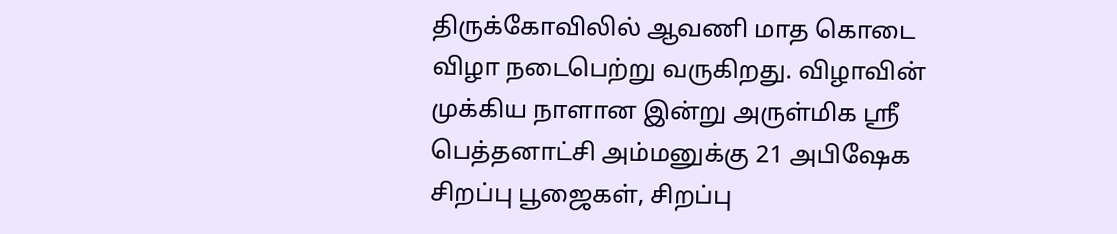திருக்கோவிலில் ஆவணி மாத கொடை விழா நடைபெற்று வருகிறது. விழாவின் முக்கிய நாளான இன்று அருள்மிக ஸ்ரீ பெத்தனாட்சி அம்மனுக்கு 21 அபிஷேக சிறப்பு பூஜைகள், சிறப்பு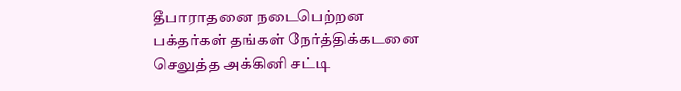தீபாராதனை நடைபெற்றன பக்தர்கள் தங்கள் நேர்த்திக்கடனை செலுத்த அக்கினி சட்டி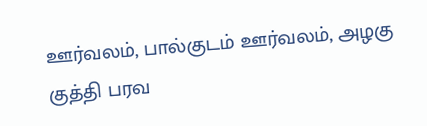ஊர்வலம், பால்குடம் ஊர்வலம், அழகு குத்தி பரவ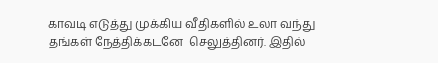காவடி எடுத்து முக்கிய வீதிகளில் உலா வந்து தங்கள் நேத்திக்கடனே  செலுத்தினர். இதில்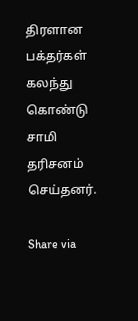திரளான பக்தர்கள் கலந்து கொண்டு சாமி தரிசனம் செய்தனர்.

Share via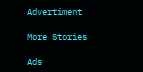Advertiment

More Stories

Ads